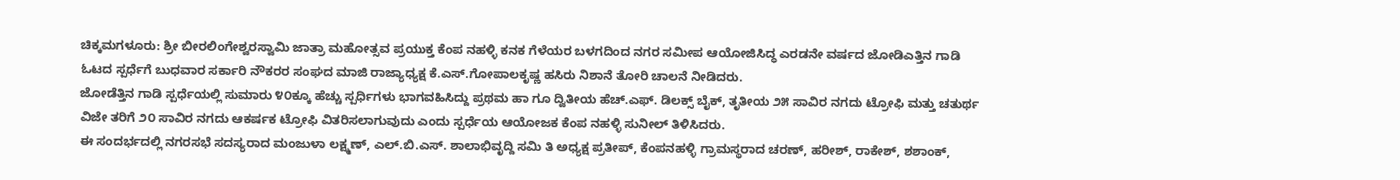ಚಿಕ್ಕಮಗಳೂರು: ಶ್ರೀ ಬೀರಲಿಂಗೇಶ್ವರಸ್ವಾಮಿ ಜಾತ್ರಾ ಮಹೋತ್ಸವ ಪ್ರಯುಕ್ತ ಕೆಂಪ ನಹಳ್ಳಿ ಕನಕ ಗೆಳೆಯರ ಬಳಗದಿಂದ ನಗರ ಸಮೀಪ ಆಯೋಜಿಸಿದ್ಧ ಎರಡನೇ ವರ್ಷದ ಜೋಡಿಎತ್ತಿನ ಗಾಡಿ ಓಟದ ಸ್ಪರ್ಧೆಗೆ ಬುಧವಾರ ಸರ್ಕಾರಿ ನೌಕರರ ಸಂಘದ ಮಾಜಿ ರಾಜ್ಯಾಧ್ಯಕ್ಷ ಕೆ.ಎಸ್.ಗೋಪಾಲಕೃಷ್ಣ ಹಸಿರು ನಿಶಾನೆ ತೋರಿ ಚಾಲನೆ ನೀಡಿದರು.
ಜೋಡೆತ್ತಿನ ಗಾಡಿ ಸ್ಪರ್ಧೆಯಲ್ಲಿ ಸುಮಾರು ೪೦ಕ್ಕೂ ಹೆಚ್ಚು ಸ್ಪರ್ಧಿಗಳು ಭಾಗವಹಿಸಿದ್ದು ಪ್ರಥಮ ಹಾ ಗೂ ದ್ವಿತೀಯ ಹೆಚ್.ಎಫ್. ಡಿಲಕ್ಸ್ ಬೈಕ್, ತೃತೀಯ ೨೫ ಸಾವಿರ ನಗದು ಟ್ರೋಫಿ ಮತ್ತು ಚತುರ್ಥ ವಿಜೇ ತರಿಗೆ ೨೦ ಸಾವಿರ ನಗದು ಆಕರ್ಷಕ ಟ್ರೋಫಿ ವಿತರಿಸಲಾಗುವುದು ಎಂದು ಸ್ಪರ್ಧೆಯ ಆಯೋಜಕ ಕೆಂಪ ನಹಳ್ಳಿ ಸುನೀಲ್ ತಿಳಿಸಿದರು.
ಈ ಸಂದರ್ಭದಲ್ಲಿ ನಗರಸಭೆ ಸದಸ್ಯರಾದ ಮಂಜುಳಾ ಲಕ್ಷ್ಮಣ್, ಎಲ್.ಬಿ.ಎಸ್. ಶಾಲಾಭಿವೃದ್ದಿ ಸಮಿ ತಿ ಅಧ್ಯಕ್ಷ ಪ್ರತೀಪ್, ಕೆಂಪನಹಳ್ಳಿ ಗ್ರಾಮಸ್ಥರಾದ ಚರಣ್, ಹರೀಶ್, ರಾಕೇಶ್, ಶಶಾಂಕ್,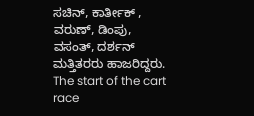ಸಚಿನ್, ಕಾರ್ತೀಕ್ , ವರುಣ್, ಡಿಂಪು, ವಸಂತ್, ದರ್ಶನ್ ಮತ್ತಿತರರು ಹಾಜರಿದ್ದರು.
The start of the cart race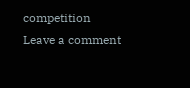competition
Leave a comment